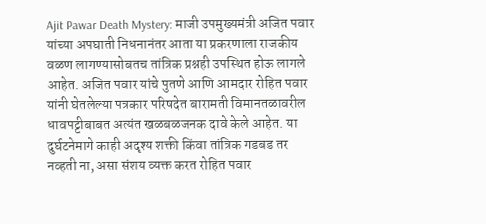Ajit Pawar Death Mystery: माजी उपमुख्यमंत्री अजित पवार यांच्या अपघाती निधनानंतर आता या प्रकरणाला राजकीय वळण लागण्यासोबतच तांत्रिक प्रश्नही उपस्थित होऊ लागले आहेत. अजित पवार यांचे पुतणे आणि आमदार रोहित पवार यांनी घेतलेल्या पत्रकार परिषदेत बारामती विमानतळावरील धावपट्टीबाबत अत्यंत खळबळजनक दावे केले आहेत. या दुर्घटनेमागे काही अदृश्य शक्ती किंवा तांत्रिक गडबड तर नव्हती ना, असा संशय व्यक्त करत रोहित पवार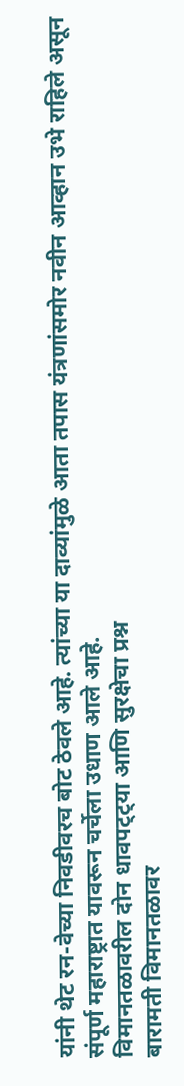यांनी थेट रन-वेच्या निवडीवरच बोट ठेवले आहे. त्यांच्या या दाव्यांमुळे आता तपास यंत्रणांसमोर नवीन आव्हान उभे राहिले असून संपूर्ण महाराष्ट्रात यावरून चर्चेला उधाण आले आहे.
विमानतळावरील दोन धावपट्ट्या आणि सुरक्षेचा प्रश्न
बारामती विमानतळावर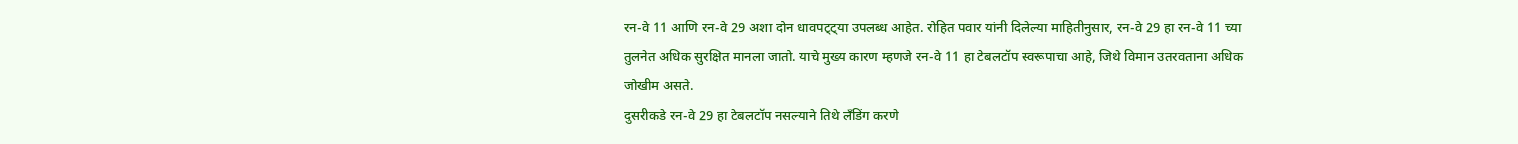रन-वे 11 आणि रन-वे 29 अशा दोन धावपट्ट्या उपलब्ध आहेत. रोहित पवार यांनी दिलेल्या माहितीनुसार, रन-वे 29 हा रन-वे 11 च्या तुलनेत अधिक सुरक्षित मानला जातो. याचे मुख्य कारण म्हणजे रन-वे 11 हा टेबलटॉप स्वरूपाचा आहे, जिथे विमान उतरवताना अधिक जोखीम असते.
दुसरीकडे रन-वे 29 हा टेबलटॉप नसल्याने तिथे लँडिंग करणे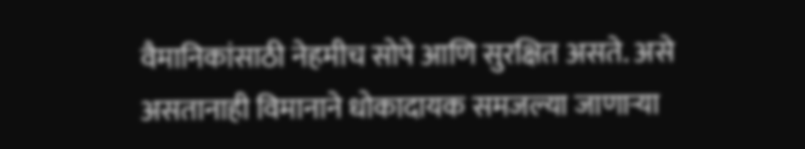वैमानिकांसाठी नेहमीच सोपे आणि सुरक्षित असते. असे असतानाही विमानाने धोकादायक समजल्या जाणाऱ्या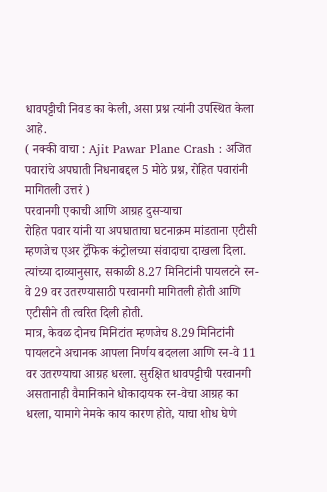धावपट्टीची निवड का केली, असा प्रश्न त्यांनी उपस्थित केला आहे.
( नक्की वाचा : Ajit Pawar Plane Crash : अजित पवारांचे अपघाती निधनाबद्दल 5 मोठे प्रश्न, रोहित पवारांनी मागितली उत्तरं )
परवानगी एकाची आणि आग्रह दुसऱ्याचा
रोहित पवार यांनी या अपघाताचा घटनाक्रम मांडताना एटीसी म्हणजेच एअर ट्रॅफिक कंट्रोलच्या संवादाचा दाखला दिला. त्यांच्या दाव्यानुसार, सकाळी 8.27 मिनिटांनी पायलटने रन-वे 29 वर उतरण्यासाठी परवानगी मागितली होती आणि एटीसीने ती त्वरित दिली होती.
मात्र, केवळ दोनच मिनिटांत म्हणजेच 8.29 मिनिटांनी पायलटने अचानक आपला निर्णय बदलला आणि रन-वे 11 वर उतरण्याचा आग्रह धरला. सुरक्षित धावपट्टीची परवानगी असतानाही वैमानिकाने धोकादायक रन-वेचा आग्रह का धरला, यामागे नेमके काय कारण होते, याचा शोध घेणे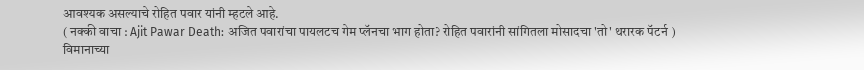आवश्यक असल्याचे रोहित पवार यांनी म्हटले आहे.
( नक्की वाचा : Ajit Pawar Death: अजित पवारांचा पायलटच गेम प्लॅनचा भाग होता? रोहित पवारांनी सांगितला मोसादचा 'तो' थरारक पॅटर्न )
विमानाच्या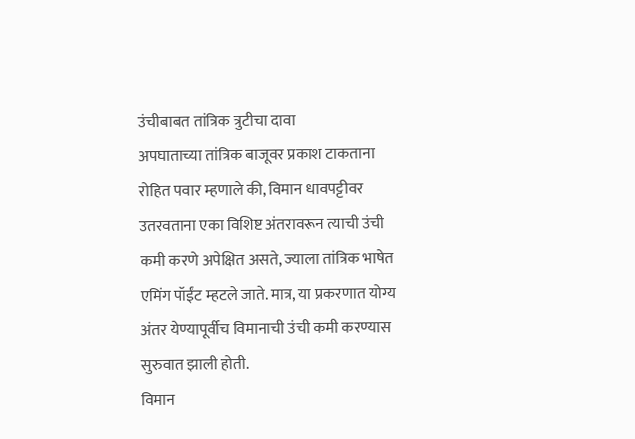उंचीबाबत तांत्रिक त्रुटीचा दावा
अपघाताच्या तांत्रिक बाजूवर प्रकाश टाकताना रोहित पवार म्हणाले की, विमान धावपट्टीवर उतरवताना एका विशिष्ट अंतरावरून त्याची उंची कमी करणे अपेक्षित असते, ज्याला तांत्रिक भाषेत एमिंग पॉईंट म्हटले जाते. मात्र, या प्रकरणात योग्य अंतर येण्यापूर्वीच विमानाची उंची कमी करण्यास सुरुवात झाली होती.
विमान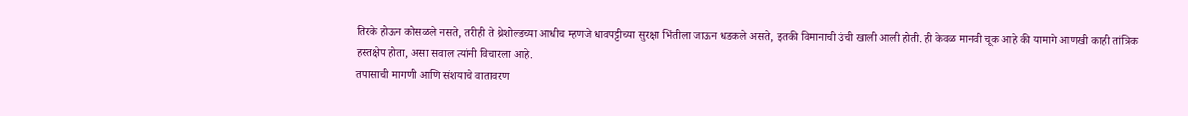तिरके होऊन कोसळले नसते, तरीही ते थ्रेशोल्डच्या आधीच म्हणजे धावपट्टीच्या सुरक्षा भिंतीला जाऊन धडकले असते, इतकी विमानाची उंची खाली आली होती. ही केवळ मानवी चूक आहे की यामागे आणखी काही तांत्रिक हस्तक्षेप होता, असा सवाल त्यांनी विचारला आहे.
तपासाची मागणी आणि संशयाचे वातावरण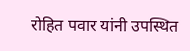रोहित पवार यांनी उपस्थित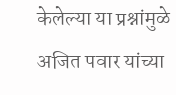केलेल्या या प्रश्नांमुळे अजित पवार यांच्या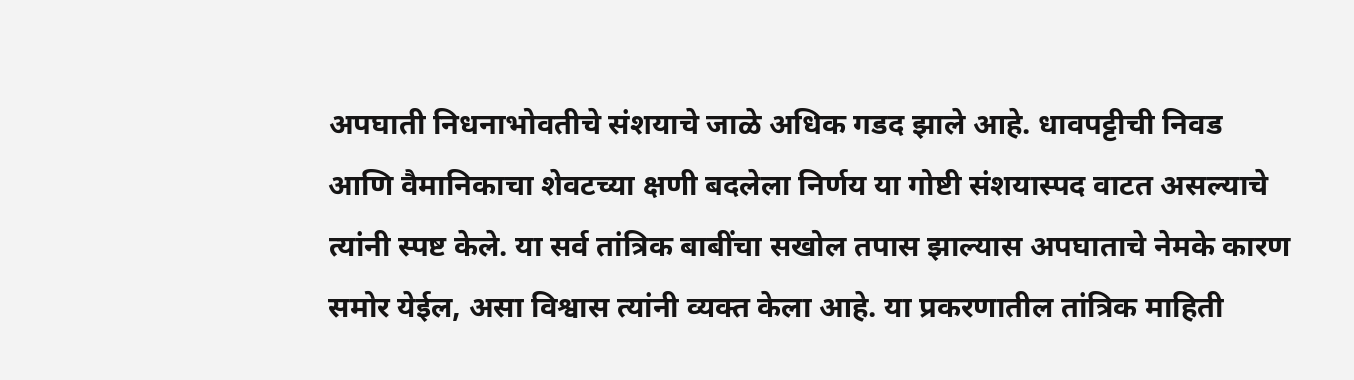अपघाती निधनाभोवतीचे संशयाचे जाळे अधिक गडद झाले आहे. धावपट्टीची निवड आणि वैमानिकाचा शेवटच्या क्षणी बदलेला निर्णय या गोष्टी संशयास्पद वाटत असल्याचे त्यांनी स्पष्ट केले. या सर्व तांत्रिक बाबींचा सखोल तपास झाल्यास अपघाताचे नेमके कारण समोर येईल, असा विश्वास त्यांनी व्यक्त केला आहे. या प्रकरणातील तांत्रिक माहिती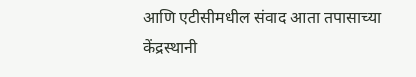आणि एटीसीमधील संवाद आता तपासाच्या केंद्रस्थानी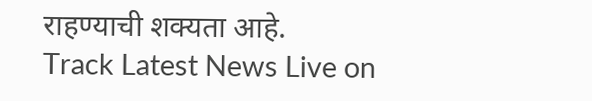राहण्याची शक्यता आहे.
Track Latest News Live on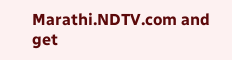Marathi.NDTV.com and get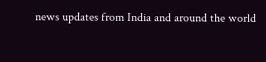news updates from India and around the world